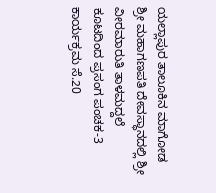ಯಲ್ಲಾಪುರ ತಾಲೂಕಿನ ಮಾಗೋಡ ಶ್ರೀ ಮಹಾಗಣಪತಿ ದೇವಸ್ಥಾನದಲ್ಲಿ ಶ್ರೀ ವೀರಮಾರುತಿ ತಾಳಮದ್ದಲೆ ಕೂಟದಿಂದ ಪ್ರಸಂಗ ಪಂಚಕ-3 ಕಾರ್ಯಕ್ರಮ ಸೆ.20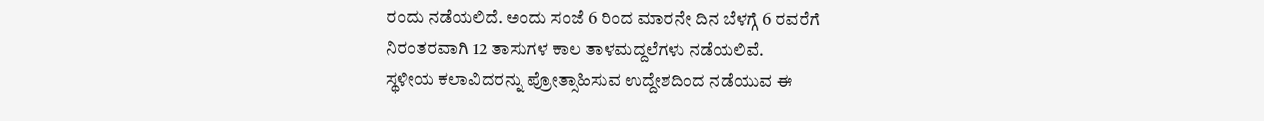ರಂದು ನಡೆಯಲಿದೆ. ಅಂದು ಸಂಜೆ 6 ರಿಂದ ಮಾರನೇ ದಿನ ಬೆಳಗ್ಗೆ 6 ರವರೆಗೆ ನಿರಂತರವಾಗಿ 12 ತಾಸುಗಳ ಕಾಲ ತಾಳಮದ್ದಲೆಗಳು ನಡೆಯಲಿವೆ.
ಸ್ಥಳೀಯ ಕಲಾವಿದರನ್ನು ಪ್ರೋತ್ಸಾಹಿಸುವ ಉದ್ದೇಶದಿಂದ ನಡೆಯುವ ಈ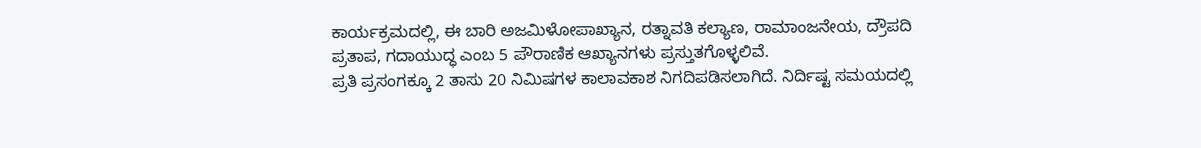ಕಾರ್ಯಕ್ರಮದಲ್ಲಿ, ಈ ಬಾರಿ ಅಜಮಿಳೋಪಾಖ್ಯಾನ, ರತ್ನಾವತಿ ಕಲ್ಯಾಣ, ರಾಮಾಂಜನೇಯ, ದ್ರೌಪದಿ ಪ್ರತಾಪ, ಗದಾಯುದ್ಧ ಎಂಬ 5 ಪೌರಾಣಿಕ ಆಖ್ಯಾನಗಳು ಪ್ರಸ್ತುತಗೊಳ್ಳಲಿವೆ.
ಪ್ರತಿ ಪ್ರಸಂಗಕ್ಕೂ 2 ತಾಸು 20 ನಿಮಿಷಗಳ ಕಾಲಾವಕಾಶ ನಿಗದಿಪಡಿಸಲಾಗಿದೆ. ನಿರ್ದಿಷ್ಟ ಸಮಯದಲ್ಲಿ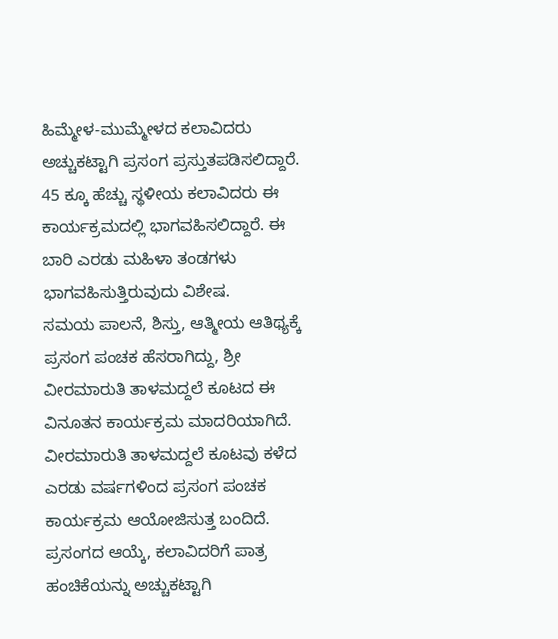ಹಿಮ್ಮೇಳ-ಮುಮ್ಮೇಳದ ಕಲಾವಿದರು ಅಚ್ಚುಕಟ್ಟಾಗಿ ಪ್ರಸಂಗ ಪ್ರಸ್ತುತಪಡಿಸಲಿದ್ದಾರೆ. 45 ಕ್ಕೂ ಹೆಚ್ಚು ಸ್ಥಳೀಯ ಕಲಾವಿದರು ಈ ಕಾರ್ಯಕ್ರಮದಲ್ಲಿ ಭಾಗವಹಿಸಲಿದ್ದಾರೆ. ಈ ಬಾರಿ ಎರಡು ಮಹಿಳಾ ತಂಡಗಳು ಭಾಗವಹಿಸುತ್ತಿರುವುದು ವಿಶೇಷ.
ಸಮಯ ಪಾಲನೆ, ಶಿಸ್ತು, ಆತ್ಮೀಯ ಆತಿಥ್ಯಕ್ಕೆ ಪ್ರಸಂಗ ಪಂಚಕ ಹೆಸರಾಗಿದ್ದು, ಶ್ರೀ ವೀರಮಾರುತಿ ತಾಳಮದ್ದಲೆ ಕೂಟದ ಈ ವಿನೂತನ ಕಾರ್ಯಕ್ರಮ ಮಾದರಿಯಾಗಿದೆ.
ವೀರಮಾರುತಿ ತಾಳಮದ್ದಲೆ ಕೂಟವು ಕಳೆದ ಎರಡು ವರ್ಷಗಳಿಂದ ಪ್ರಸಂಗ ಪಂಚಕ ಕಾರ್ಯಕ್ರಮ ಆಯೋಜಿಸುತ್ತ ಬಂದಿದೆ.
ಪ್ರಸಂಗದ ಆಯ್ಕೆ, ಕಲಾವಿದರಿಗೆ ಪಾತ್ರ ಹಂಚಿಕೆಯನ್ನು ಅಚ್ಚುಕಟ್ಟಾಗಿ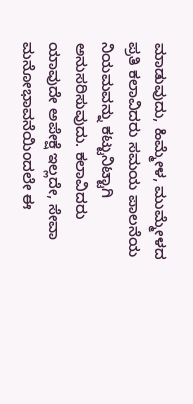ಮಾಡುವುದು, ಹಿಮ್ಮೇಳ, ಮುಮ್ಮೇಳದ ಪ್ರತಿ ಕಲಾವಿದರು ಸಮಯ ಪಾಲನೆಯ ನಿಯಮವನ್ನು ಕಟ್ಟುನಿಟ್ಟಾಗಿ ಅನುಸರಿಸುವುದು. ಕಲಾವಿದರು ಯಾವುದೇ ಅಪೇಕ್ಷೆ ಇಲ್ಲದೇ, ಸೇವಾ ಮನೋಭಾವನೆಯಿಂದಲೇ ಈ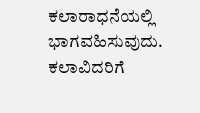ಕಲಾರಾಧನೆಯಲ್ಲಿ ಭಾಗವಹಿಸುವುದು.
ಕಲಾವಿದರಿಗೆ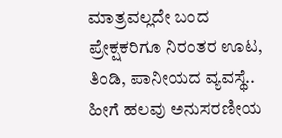ಮಾತ್ರವಲ್ಲದೇ ಬಂದ ಪ್ರೇಕ್ಷಕರಿಗೂ ನಿರಂತರ ಊಟ, ತಿಂಡಿ, ಪಾನೀಯದ ವ್ಯವಸ್ಥೆ.. ಹೀಗೆ ಹಲವು ಅನುಸರಣೀಯ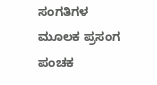ಸಂಗತಿಗಳ ಮೂಲಕ ಪ್ರಸಂಗ ಪಂಚಕ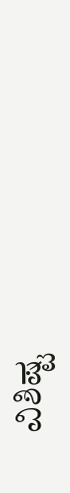ವಿಶಿಷ್ಟ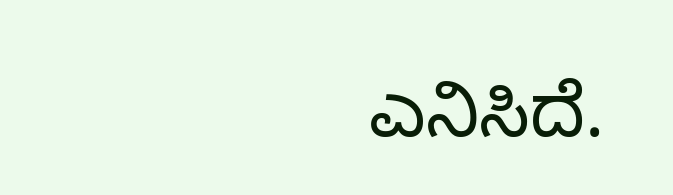ಎನಿಸಿದೆ.